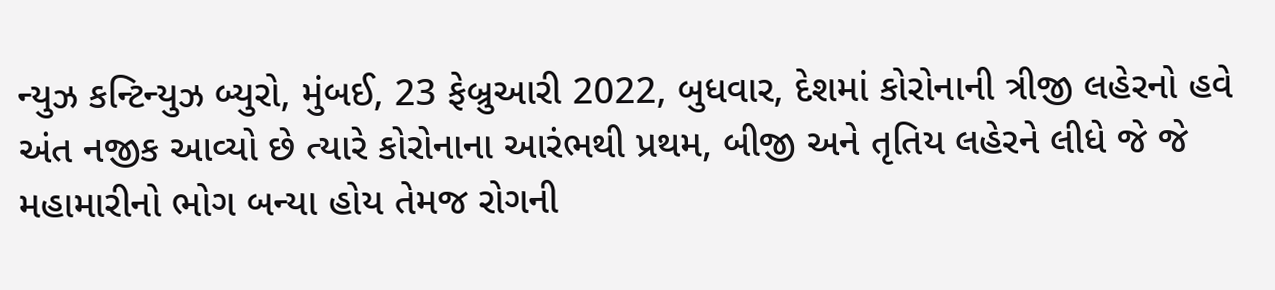ન્યુઝ કન્ટિન્યુઝ બ્યુરો, મુંબઈ, 23 ફેબ્રુઆરી 2022, બુધવાર, દેશમાં કોરોનાની ત્રીજી લહેરનો હવે અંત નજીક આવ્યો છે ત્યારે કોરોનાના આરંભથી પ્રથમ, બીજી અને તૃતિય લહેરને લીધે જે જે મહામારીનો ભોગ બન્યા હોય તેમજ રોગની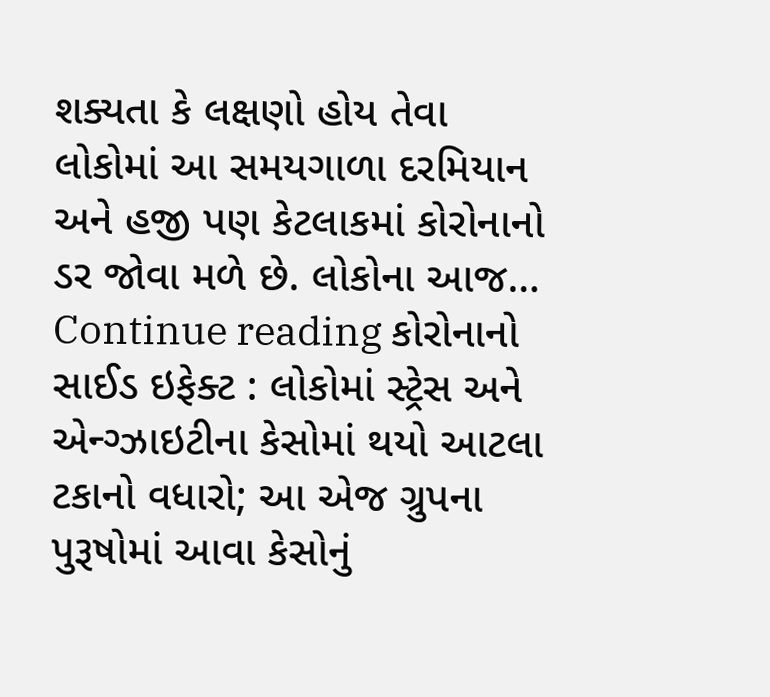શક્યતા કે લક્ષણો હોય તેવા લોકોમાં આ સમયગાળા દરમિયાન અને હજી પણ કેટલાકમાં કોરોનાનો ડર જોવા મળે છે. લોકોના આજ… Continue reading કોરોનાનો સાઈડ ઇફેક્ટ : લોકોમાં સ્ટ્રેસ અને એન્ગ્ઝાઇટીના કેસોમાં થયો આટલા ટકાનો વધારો; આ એજ ગ્રુપના પુરૂષોમાં આવા કેસોનું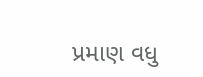પ્રમાણ વધુ